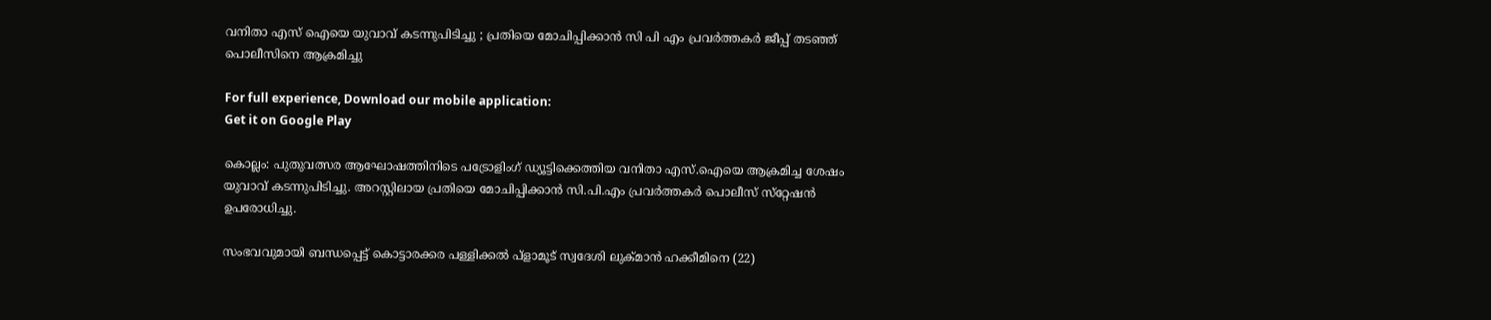വനിതാ എസ് ഐയെ യുവാവ് കടന്നുപിടിച്ചു ; പ്രതിയെ മോചിപ്പിക്കാന്‍ സി പി എം പ്രവര്‍ത്തകര്‍ ജീപ്പ് തടഞ്ഞ് പൊലീസിനെ ആക്രമിച്ചു

For full experience, Download our mobile application:
Get it on Google Play

കൊല്ലം: പുതുവത്സര ആഘോഷത്തിനിടെ പട്രോളിംഗ് ഡ്യൂട്ടിക്കെത്തിയ വനിതാ എസ്.ഐയെ ആക്രമിച്ച ശേഷം യുവാവ് കടന്നുപിടിച്ചു. അറസ്റ്റിലായ പ്രതിയെ മോചിപ്പിക്കാന്‍ സി.പി.എം പ്രവര്‍ത്തകര്‍ പൊലീസ് സ്‌റ്റേഷന്‍ ഉപരോധിച്ചു.

സംഭവവുമായി ബന്ധപ്പെട്ട് കൊട്ടാരക്കര പള്ളിക്കല്‍ പ്ളാമൂട് സ്വദേശി ലുക്മാന്‍ ഹക്കീമിനെ (22)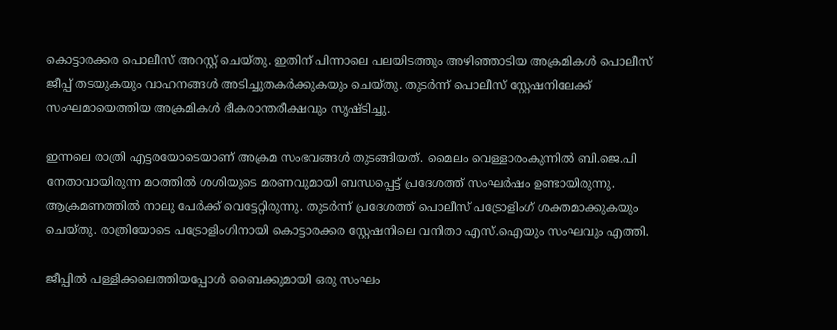കൊട്ടാരക്കര പൊലീസ് അറസ്റ്റ് ചെയ്തു. ഇതിന് പിന്നാലെ പലയിടത്തും അഴിഞ്ഞാടിയ അക്രമികള്‍ പൊലീസ് ജീപ്പ് തടയുകയും വാഹനങ്ങള്‍ അടിച്ചുതകര്‍ക്കുകയും ചെയ്തു. തുടര്‍ന്ന് പൊലീസ് സ്റ്റേഷനിലേക്ക് സംഘമായെത്തിയ അക്രമികള്‍ ഭീകരാന്തരീക്ഷവും സൃഷ്ടിച്ചു.

ഇന്നലെ രാത്രി എട്ടരയോടെയാണ് അക്രമ സംഭവങ്ങള്‍ തുടങ്ങിയത്. മൈലം വെള്ളാരംകുന്നില്‍ ബി.ജെ.പി നേതാവായിരുന്ന മഠത്തില്‍ ശശിയുടെ മരണവുമായി ബന്ധപ്പെട്ട് പ്രദേശത്ത് സംഘര്‍ഷം ഉണ്ടായിരുന്നു. ആക്രമണത്തില്‍ നാലു പേര്‍ക്ക് വെട്ടേറ്റിരുന്നു. തുടര്‍ന്ന് പ്രദേശത്ത് പൊലീസ് പട്രോളിംഗ് ശക്തമാക്കുകയും ചെയ്തു. രാത്രിയോടെ പട്രോളിംഗിനായി കൊട്ടാരക്കര സ്റ്റേഷനിലെ വനിതാ എസ്.ഐയും സംഘവും എത്തി.

ജീപ്പില്‍ പള്ളിക്കലെത്തിയപ്പോള്‍ ബൈക്കുമായി ഒരു സംഘം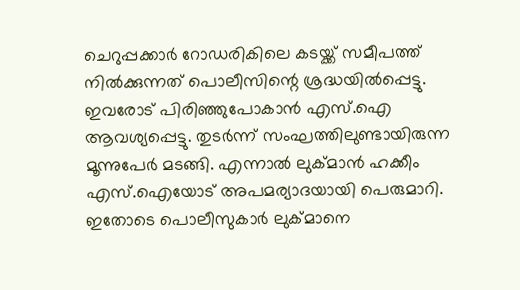ചെറുപ്പക്കാര്‍ റോഡരികിലെ കടയ്ക്ക് സമീപത്ത് നില്‍ക്കുന്നത് പൊലീസിന്റെ ശ്രദ്ധയില്‍പ്പെട്ടു. ഇവരോട് പിരിഞ്ഞുപോകാന്‍ എസ്.ഐ ആവശ്യപ്പെട്ടു. തുടര്‍ന്ന് സംഘത്തിലുണ്ടായിരുന്ന മൂന്നുപേര്‍ മടങ്ങി. എന്നാല്‍ ലുക്‌മാന്‍ ഹക്കീം എസ്.ഐയോട് അപമര്യാദയായി പെരുമാറി. ഇതോടെ പൊലീസുകാര്‍ ലുക്മാനെ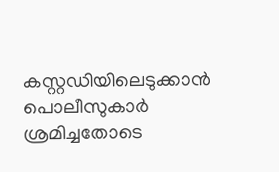കസ്റ്റഡിയിലെടുക്കാന്‍ പൊലീസുകാര്‍ ശ്രമിച്ചതോടെ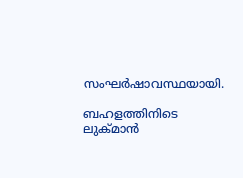സംഘര്‍ഷാവസ്ഥയായി.

ബഹളത്തിനിടെ ലുക്‌മാന്‍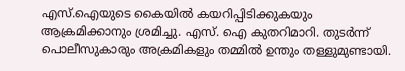എസ്.ഐയുടെ കൈയില്‍ കയറിപ്പിടിക്കുകയും ആക്രമിക്കാനും ശ്രമിച്ചു. എസ്. ഐ കുതറിമാറി. തുടര്‍ന്ന് പൊലീസുകാരും അക്രമികളും തമ്മില്‍ ഉന്തും തള്ളുമുണ്ടായി.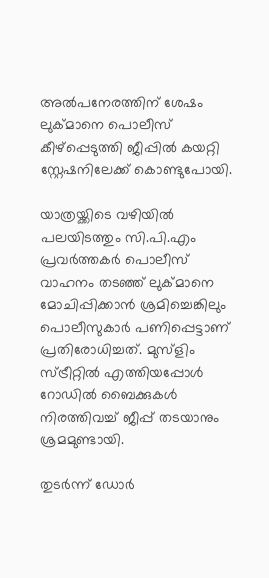അല്‍പനേരത്തിന് ശേഷം ലുക്‌മാനെ പൊലീസ് കീഴ്‌പ്പെടുത്തി ജീപ്പില്‍ കയറ്റി സ്റ്റേഷനിലേക്ക് കൊണ്ടുപോയി.

യാത്രയ്ക്കിടെ വഴിയില്‍ പലയിടത്തും സി.പി.എം പ്രവര്‍ത്തകര്‍ പൊലീസ് വാഹനം തടഞ്ഞ് ലുക്മാനെ മോചിപ്പിക്കാന്‍ ശ്രമിച്ചെങ്കിലും പൊലീസുകാര്‍ പണിപ്പെട്ടാണ് പ്രതിരോധിച്ചത്. മുസ്ളിം സ്ട്രീറ്റില്‍ എത്തിയപ്പോള്‍ റോഡില്‍ ബൈക്കുകള്‍ നിരത്തിവച്ച്‌ ജീപ്പ് തടയാനും ശ്രമമുണ്ടായി.

തുടര്‍ന്ന് ഡോര്‍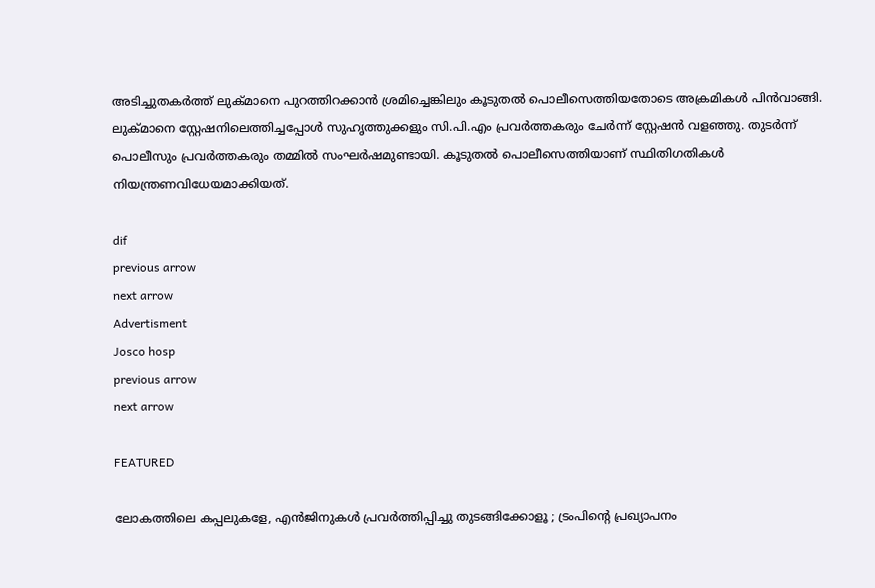അടിച്ചുതകര്‍ത്ത് ലുക്മാനെ പുറത്തിറക്കാന്‍ ശ്രമിച്ചെങ്കിലും കൂടുതല്‍ പൊലീസെത്തിയതോടെ അക്രമികള്‍ പിന്‍വാങ്ങി. ലുക്‌മാനെ സ്റ്റേഷനിലെത്തിച്ചപ്പോള്‍ സുഹൃത്തുക്കളും സി.പി.എം പ്രവര്‍ത്തകരും ചേര്‍ന്ന് സ്റ്റേഷന്‍ വളഞ്ഞു. തുടര്‍ന്ന് പൊലീസും പ്രവര്‍ത്തകരും തമ്മില്‍ സംഘര്‍ഷമുണ്ടായി. കൂടുതല്‍ പൊലീസെത്തിയാണ് സ്ഥിതിഗതികള്‍ നിയന്ത്രണവിധേയമാക്കിയത്.

dif
previous arrow
next arrow
Advertisment
Josco hosp
previous arrow
next arrow

FEATURED

ലോകത്തിലെ കപ്പലുകളേ, എൻജിനുകൾ പ്രവർത്തിപ്പിച്ചു തുടങ്ങിക്കോളൂ ; ട്രംപിൻ്റെ പ്രഖ്യാപനം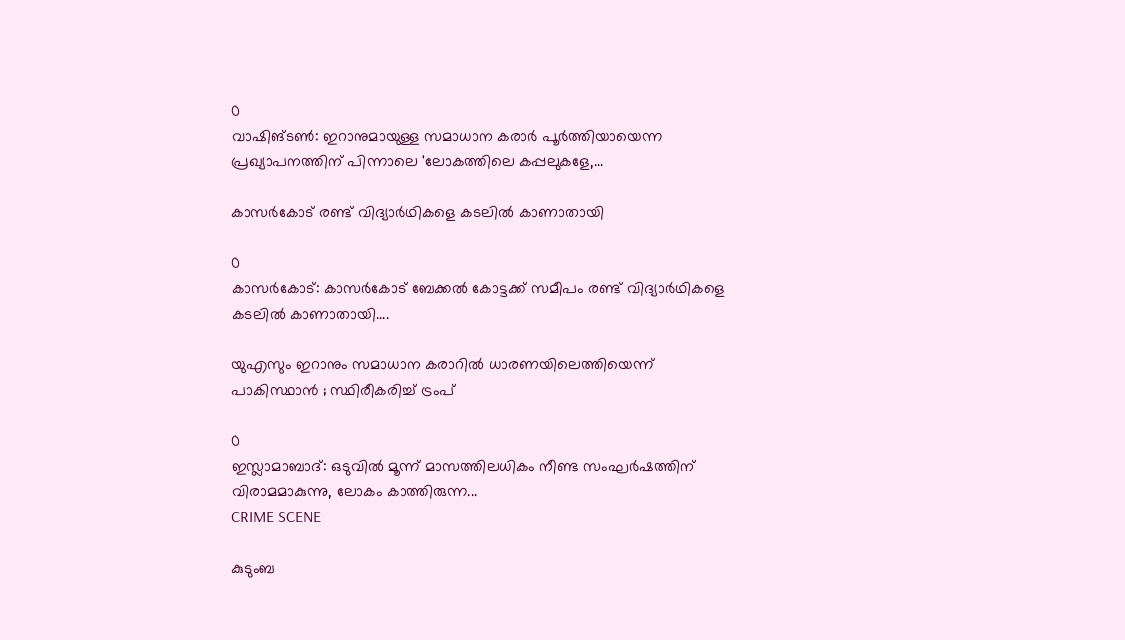0
വാഷിങ്ടൺ: ഇറാനുമായുള്ള സമാധാന കരാർ പൂർത്തിയായെന്ന പ്രഖ്യാപനത്തിന് പിന്നാലെ 'ലോകത്തിലെ കപ്പലുകളേ,...

കാസർകോട് രണ്ട് വിദ്യാർഥികളെ കടലിൽ കാണാതായി

0
കാസർകോട്: കാസർകോട് ബേക്കൽ കോട്ടക്ക് സമീപം രണ്ട് വിദ്യാർഥികളെ കടലിൽ കാണാതായി....

യുഎസും ഇറാനും സമാധാന കരാറിൽ ധാരണയിലെത്തിയെന്ന് പാകിസ്ഥാൻ ; സ്ഥിരീകരിച്ച് ട്രംപ്

0
ഇസ്ലാമാബാദ്: ഒടുവിൽ മൂന്ന് മാസത്തിലധികം നീണ്ട സംഘർഷത്തിന് വിരാമമാകുന്നു, ലോകം കാത്തിരുന്ന...
CRIME SCENE

കുടുംബ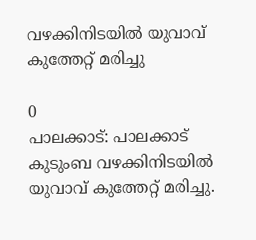വഴക്കിനിടയിൽ യുവാവ് കുത്തേറ്റ് മരിച്ചു

0
പാലക്കാട്: പാലക്കാട് കുടുംബ വഴക്കിനിടയിൽ യുവാവ് കുത്തേറ്റ് മരിച്ചു.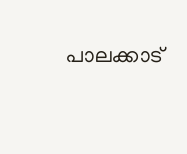പാലക്കാട്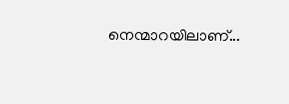നെന്മാറയിലാണ്...